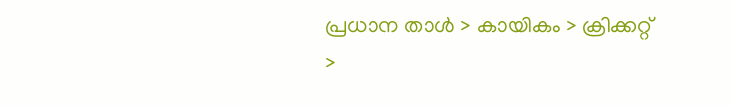പ്രധാന താള്‍ > കായികം > ക്രിക്കറ്റ്‌ >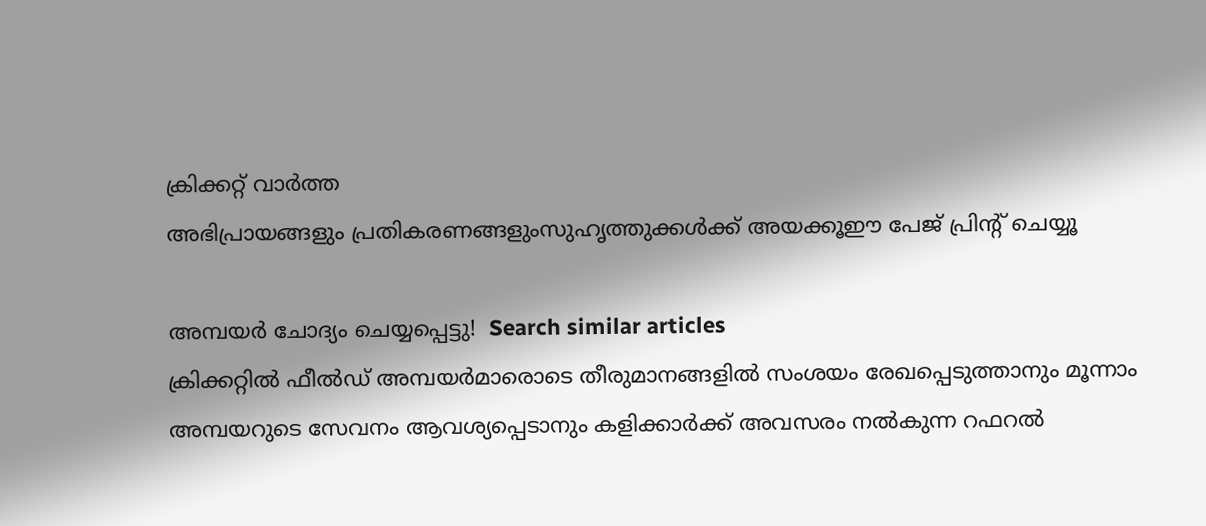ക്രിക്കറ്റ്‌ വാര്‍ത്ത
അഭിപ്രായങ്ങളും പ്രതികരണങ്ങളുംസുഹൃത്തുക്കള്‍ക്ക് അയക്കൂഈ പേജ് പ്രിന്‍റ് ചെയ്യൂ

അമ്പയര്‍ ചോദ്യം ചെയ്യപ്പെട്ടു!  Search similar articles
ക്രിക്കറ്റില്‍ ഫീല്‍ഡ് അമ്പയര്‍മാരൊടെ തീരുമാനങ്ങളില്‍ സംശയം രേഖപ്പെടുത്താനും മൂന്നാം അമ്പയറുടെ സേവനം ആവശ്യപ്പെടാനും കളിക്കാര്‍ക്ക് അവസരം നല്‍കുന്ന റഫറല്‍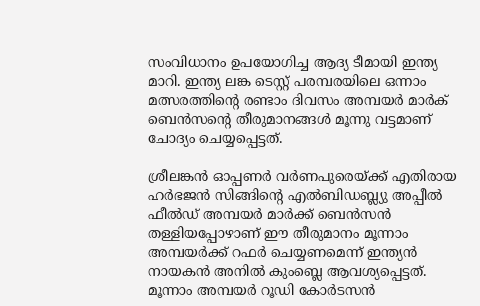സംവിധാനം ഉപയോഗിച്ച ആദ്യ ടീമായി ഇന്ത്യ മാറി. ഇന്ത്യ ലങ്ക ടെസ്റ്റ് പരമ്പരയിലെ ഒന്നാം മത്സരത്തിന്‍റെ രണ്ടാം ദിവസം അമ്പയര്‍ മാര്‍ക് ബെന്‍സന്‍റെ തീരുമാനങ്ങള്‍ മൂന്നു വട്ടമാണ് ചോദ്യം ചെയ്യപ്പെട്ടത്.

ശ്രീലങ്കന്‍ ഓപ്പണര്‍ വര്‍ണപുരെയ്ക്ക് എതിരായ ഹര്‍ഭജന്‍ സിങ്ങിന്‍റെ എല്‍ബിഡബ്ല്യു അപ്പീല്‍ ഫീല്‍ഡ് അമ്പയര്‍ മാര്‍ക്ക് ബെന്‍സന്‍ തള്ളിയപ്പോഴാണ് ഈ തീരുമാനം മൂന്നാം അമ്പയര്‍ക്ക് റഫര്‍ ചെയ്യണമെന്ന് ഇന്ത്യന്‍ നായകന്‍ അനില്‍ കുംബ്ലെ ആവശ്യപ്പെട്ടത്. മൂന്നാം അമ്പയര്‍ റൂഡി കോര്‍ടസന്‍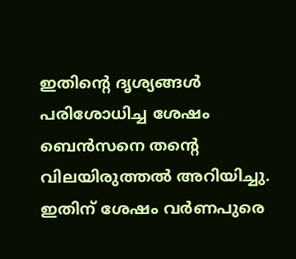ഇതിന്‍റെ ദൃശ്യങ്ങള്‍ പരിശോധിച്ച ശേഷം ബെന്‍സനെ തന്‍റെ വിലയിരുത്തല്‍ അറിയിച്ചു. ഇതിന് ശേഷം വര്‍ണപുരെ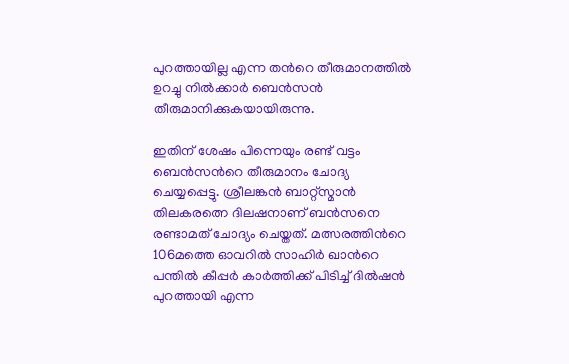പുറത്തായില്ല എന്ന തന്‍റെ തീരുമാനത്തില്‍ ഉറച്ചു നില്‍ക്കാര്‍ ബെന്‍സന്‍ തീരുമാനിക്കുകയായിരുന്നു.

ഇതിന് ശേഷം പിന്നെയും രണ്ട് വട്ടം ബെന്‍സന്‍റെ തീരുമാനം ചോദ്യ ചെയ്യപ്പെട്ടു. ശ്രീലങ്കന്‍ ബാറ്റ്സ്മാന്‍ തിലകരത്നെ ദിലഷനാണ് ബന്‍സനെ രണ്ടാമത് ചോദ്യം ചെയ്തത്. മത്സരത്തിന്‍റെ 106മത്തെ ഓവറില്‍ സാഹിര്‍ ഖാന്‍റെ പന്തില്‍ കീപ്പര്‍ കാര്‍ത്തിക്ക് പിടിച്ച് ദില്‍‌ഷന്‍ പുറത്തായി എന്ന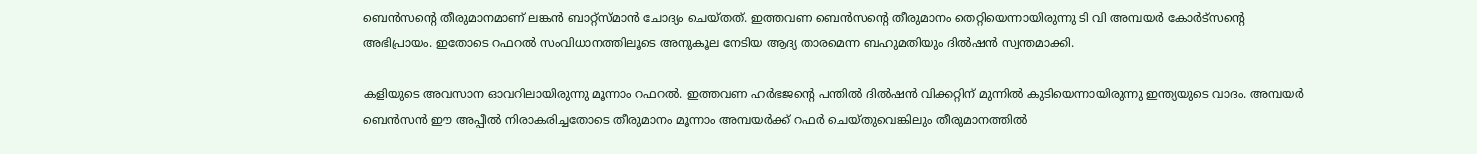ബെന്‍സന്‍റെ തീരുമാനമാണ് ലങ്കന്‍ ബാറ്റ്സ്മാന്‍ ചോദ്യം ചെയ്തത്. ഇത്തവണ ബെന്‍സന്‍റെ തീരുമാനം തെറ്റിയെന്നായിരുന്നു ടി വി അമ്പയര്‍ കോര്‍ട്സന്‍റെ അഭിപ്രായം. ഇതോടെ റഫറല്‍ സംവിധാനത്തിലൂടെ അനുകൂല നേടിയ ആദ്യ താരമെന്ന ബഹുമതിയും ദില്‍‌ഷന്‍ സ്വന്തമാക്കി.

കളിയുടെ അവസാന ഓവറിലായിരുന്നു മൂന്നാം റഫറല്‍. ഇത്തവണ ഹര്‍ഭജന്‍റെ പന്തില്‍ ദില്‍‌ഷന്‍ വിക്കറ്റിന് മുന്നില്‍ കുടിയെന്നായിരുന്നു ഇന്ത്യയുടെ വാദം. അമ്പയര്‍ ബെന്‍സന്‍ ഈ അപ്പീല്‍ നിരാകരിച്ചതോടെ തീരുമാനം മൂന്നാം അമ്പയര്‍ക്ക് റഫര്‍ ചെയ്തുവെങ്കിലും തീരുമാനത്തില്‍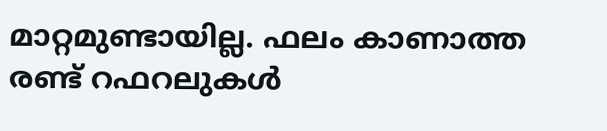മാറ്റമുണ്ടായില്ല. ഫലം കാണാത്ത രണ്ട് റഫറലുകള്‍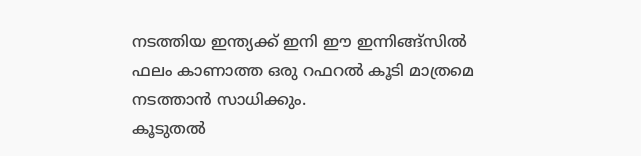നടത്തിയ ഇന്ത്യക്ക് ഇനി ഈ ഇന്നിങ്ങ്‌സില്‍ ഫലം കാണാത്ത ഒരു റഫറല്‍ കൂടി മാത്രമെ നടത്താന്‍ സാധിക്കും.
കൂടുതല്‍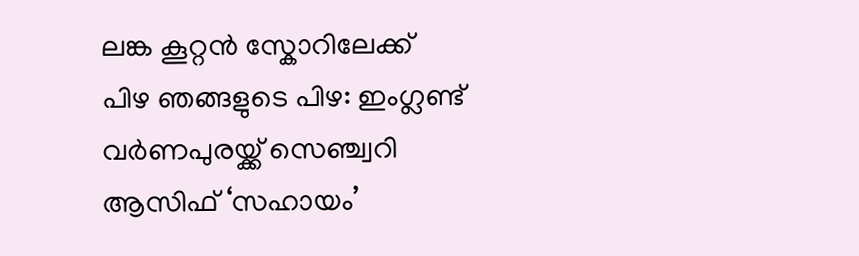ലങ്ക കൂറ്റന്‍ സ്കോറിലേക്ക്
പിഴ ഞങ്ങളുടെ പിഴ: ഇംഗ്ലണ്ട്
വര്‍ണപുരയ്ക്ക് സെഞ്ച്വറി
ആസിഫ് ‘സഹായം’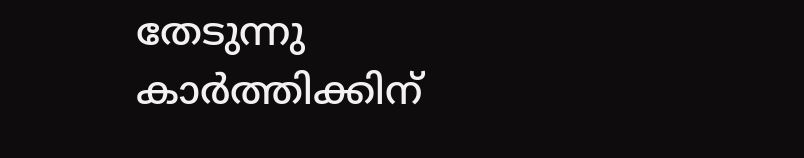തേടുന്നു
കാര്‍ത്തിക്കിന്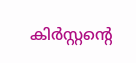കിര്‍സ്റ്റന്‍റെ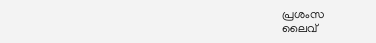പ്രശംസ
ലൈവ്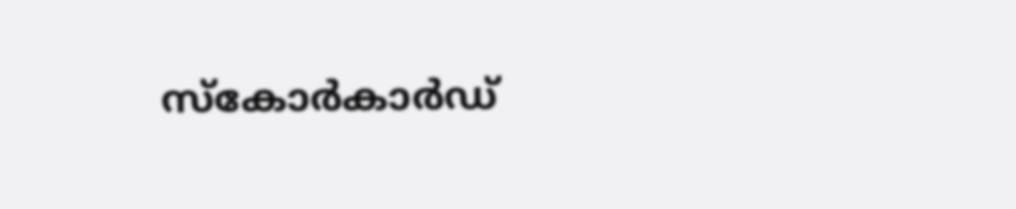സ്കോര്‍കാര്‍ഡ്